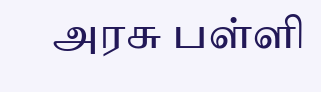அரசு பள்ளி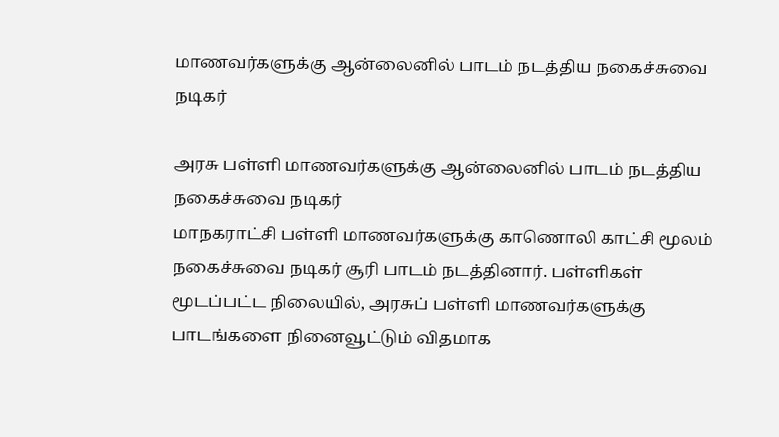மாணவர்களுக்கு ஆன்லைனில் பாடம் நடத்திய நகைச்சுவை நடிகர்

அரசு பள்ளி மாணவர்களுக்கு ஆன்லைனில் பாடம் நடத்திய நகைச்சுவை நடிகர்
மாநகராட்சி பள்ளி மாணவர்களுக்கு காணொலி காட்சி மூலம் நகைச்சுவை நடிகர் சூரி பாடம் நடத்தினார். பள்ளிகள் மூடப்பட்ட நிலையில், அரசுப் பள்ளி மாணவர்களுக்கு பாடங்களை நினைவூட்டும் விதமாக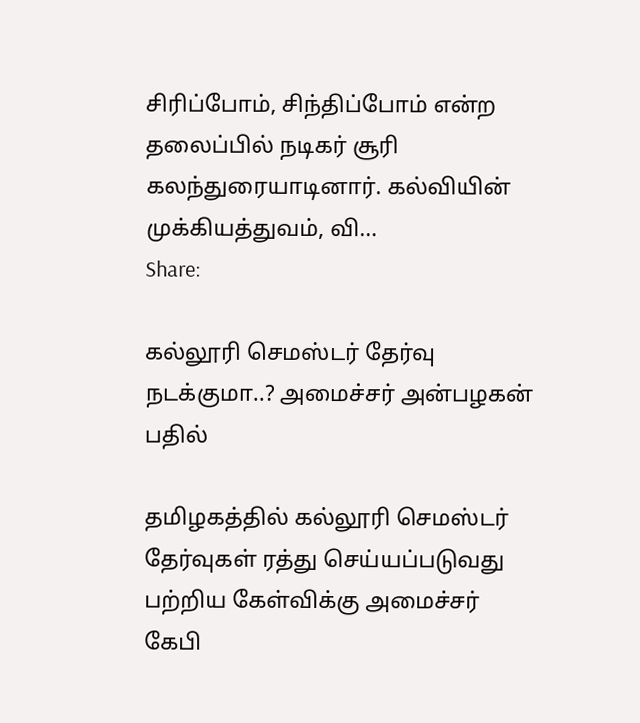சிரிப்போம், சிந்திப்போம் என்ற தலைப்பில் நடிகர் சூரி கலந்துரையாடினார். கல்வியின் முக்கியத்துவம், வி…
Share:

கல்லூரி செமஸ்டர் தேர்வு நடக்குமா..? அமைச்சர் அன்பழகன் பதில்

தமிழகத்தில் கல்லூரி செமஸ்டர் தேர்வுகள் ரத்து செய்யப்படுவது பற்றிய கேள்விக்கு அமைச்சர் கேபி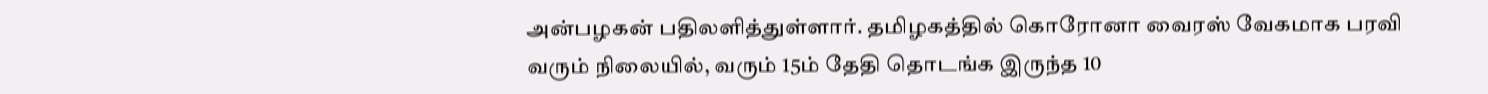அன்பழகன் பதிலளித்துள்ளார். தமிழகத்தில் கொரோனா வைரஸ் வேகமாக பரவி வரும் நிலையில், வரும் 15ம் தேதி தொடங்க இருந்த 10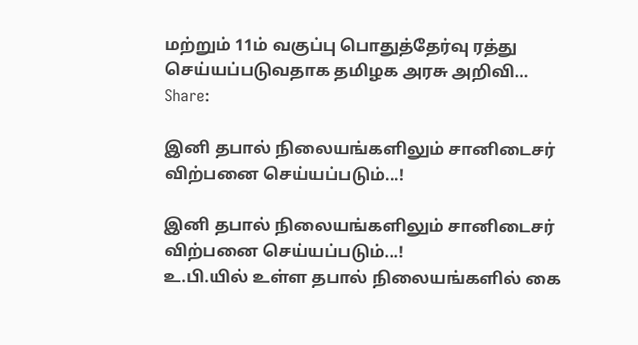மற்றும் 11ம் வகுப்பு பொதுத்தேர்வு ரத்து செய்யப்படுவதாக தமிழக அரசு அறிவி…
Share:

இனி தபால் நிலையங்களிலும் சானிடைசர் விற்பனை செய்யப்படும்...!

இனி தபால் நிலையங்களிலும் சானிடைசர் விற்பனை செய்யப்படும்...!
உ.பி.யில் உள்ள தபால் நிலையங்களில் கை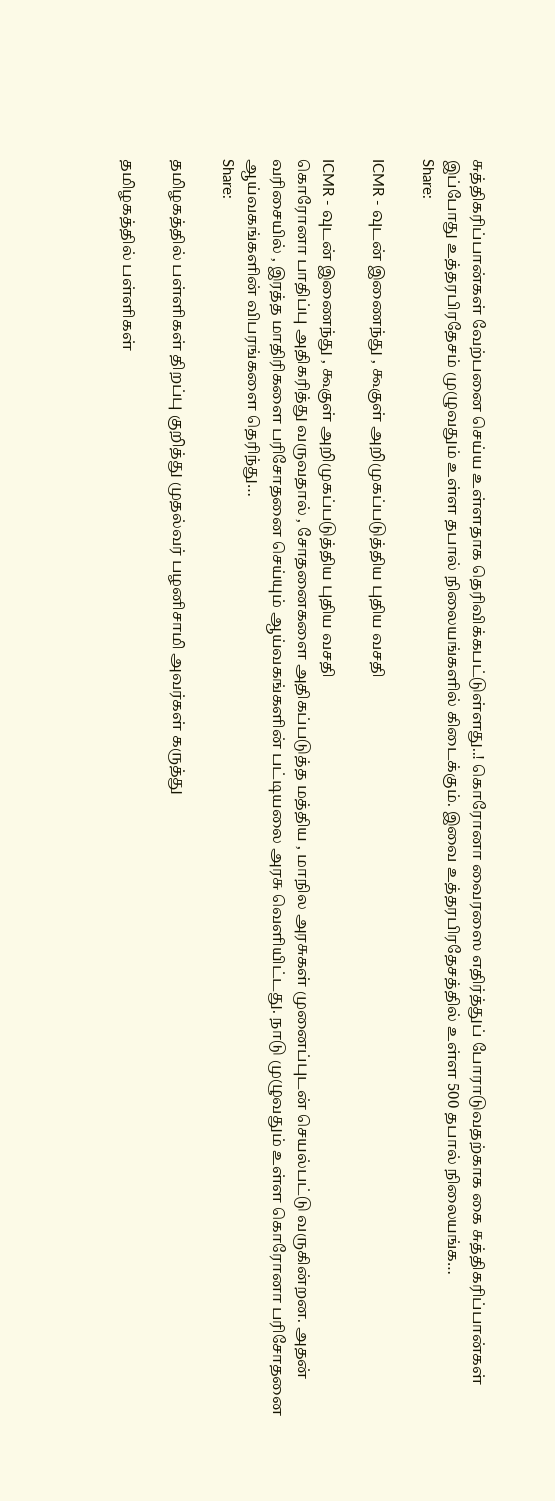சுத்திகரிப்பான்கள் வேற்பனை செய்ய உள்ளதாக தெரிவிக்கபட்டுள்ளது..! கொரோனா வைரஸை எதிர்த்துப் போராடுவதற்காக கை சுத்திகரிப்பான்கள் இப்போது உத்தரபிரதேசம் முழுவதும் உள்ள தபால் நிலையங்களில் கிடைக்கும். இவை உத்தரபிரதேசத்தில் உள்ள 500 தபால் நிலையங்க…
Share:

ICMR - வுடன் இணைந்து , கூகுள் அறிமுகப்படுத்திய புதிய வசதி

ICMR - வுடன் இணைந்து , கூகுள் அறிமுகப்படுத்திய புதிய வசதி
கொரோனா பாதிப்பு அதிகரித்து வருவதால் , சோதனைகளை அதிகப்படுத்த மத்திய , மாநில அரசுகள் முனைப்புடன் செயல்பட்டு வருகின்றன. அதன் வரிசையில் , இரத்த மாதிரிகளை பரிசோதனை செய்யும் ஆய்வகங்களின் பட்டியலை அரசு வெளியிட்டது. நாடு முழுவதும் உள்ள கொரோனா பரிசோதனை ஆய்வகங்களின் விபரங்களை தெரிந்து…
Share:

தமிழகத்தில் பள்ளிகள் திறப்பு குறித்து முதல்வர் பழனிசாமி அவர்கள் கருத்து

தமிழகத்தில் பள்ளிகள்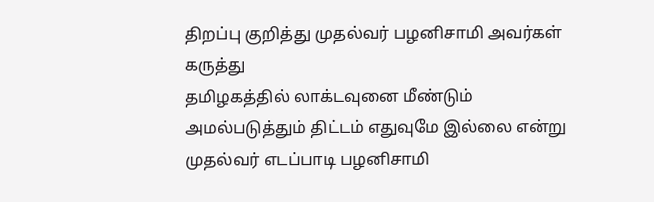திறப்பு குறித்து முதல்வர் பழனிசாமி அவர்கள் கருத்து
தமிழகத்தில் லாக்டவுனை மீண்டும் அமல்படுத்தும் திட்டம் எதுவுமே இல்லை என்று முதல்வர் எடப்பாடி பழனிசாமி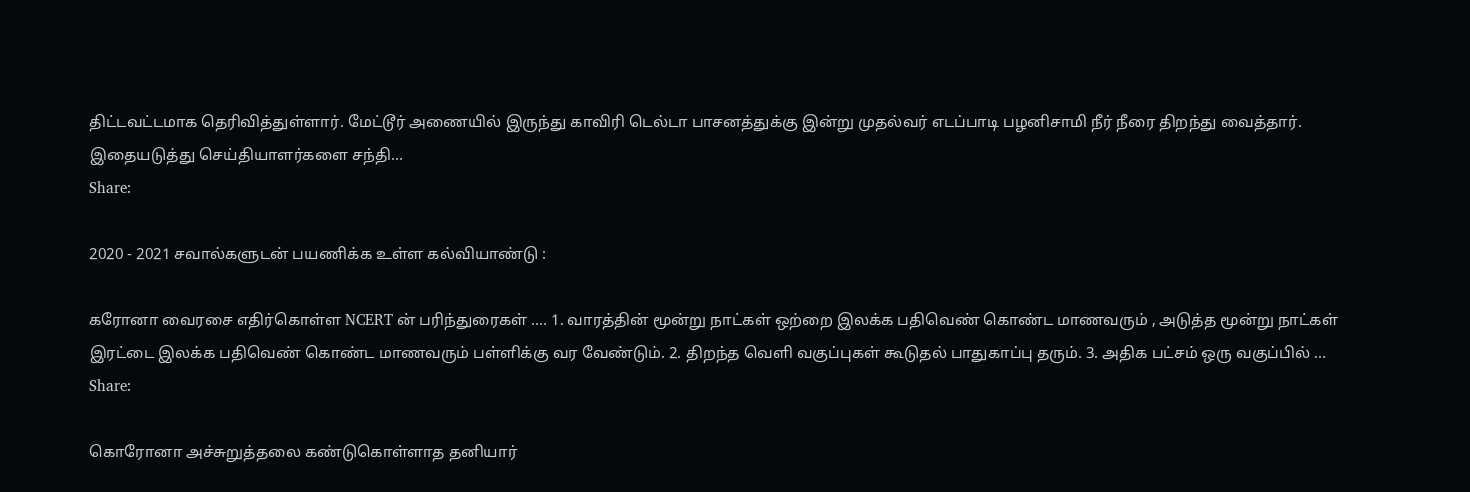திட்டவட்டமாக தெரிவித்துள்ளார். மேட்டூர் அணையில் இருந்து காவிரி டெல்டா பாசனத்துக்கு இன்று முதல்வர் எடப்பாடி பழனிசாமி நீர் நீரை திறந்து வைத்தார். இதையடுத்து செய்தியாளர்களை சந்தி…
Share:

2020 - 2021 சவால்களுடன் பயணிக்க உள்ள கல்வியாண்டு :

கரோனா வைரசை எதிர்கொள்ள NCERT ன் பரிந்துரைகள் .... 1. வாரத்தின் மூன்று நாட்கள் ஒற்றை இலக்க பதிவெண் கொண்ட மாணவரும் , அடுத்த மூன்று நாட்கள் இரட்டை இலக்க பதிவெண் கொண்ட மாணவரும் பள்ளிக்கு வர வேண்டும். 2. திறந்த வெளி வகுப்புகள் கூடுதல் பாதுகாப்பு தரும். 3. அதிக பட்சம் ஒரு வகுப்பில் …
Share:

கொரோனா அச்சுறுத்தலை கண்டுகொள்ளாத தனியார்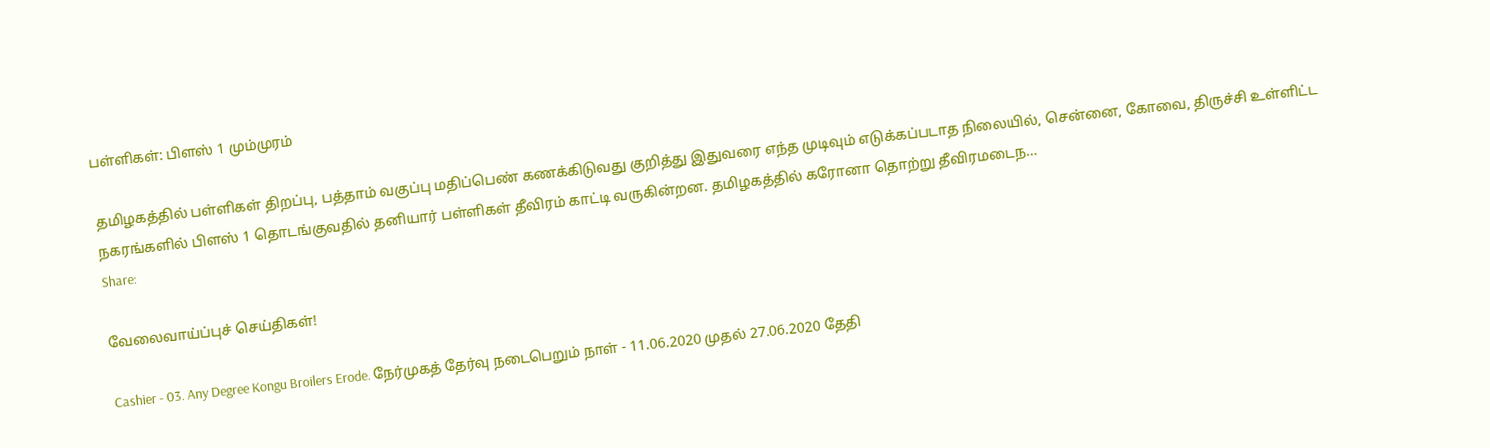பள்ளிகள்: பிளஸ் 1 மும்முரம்

தமிழகத்தில் பள்ளிகள் திறப்பு, பத்தாம் வகுப்பு மதிப்பெண் கணக்கிடுவது குறித்து இதுவரை எந்த முடிவும் எடுக்கப்படாத நிலையில், சென்னை, கோவை, திருச்சி உள்ளிட்ட நகரங்களில் பிளஸ் 1 தொடங்குவதில் தனியார் பள்ளிகள் தீவிரம் காட்டி வருகின்றன. தமிழகத்தில் கரோனா தொற்று தீவிரமடைந…
Share:

வேலைவாய்ப்புச் செய்திகள்!

Cashier - 03. Any Degree Kongu Broilers Erode. நேர்முகத் தேர்வு நடைபெறும் நாள் - 11.06.2020 முதல் 27.06.2020 தேதி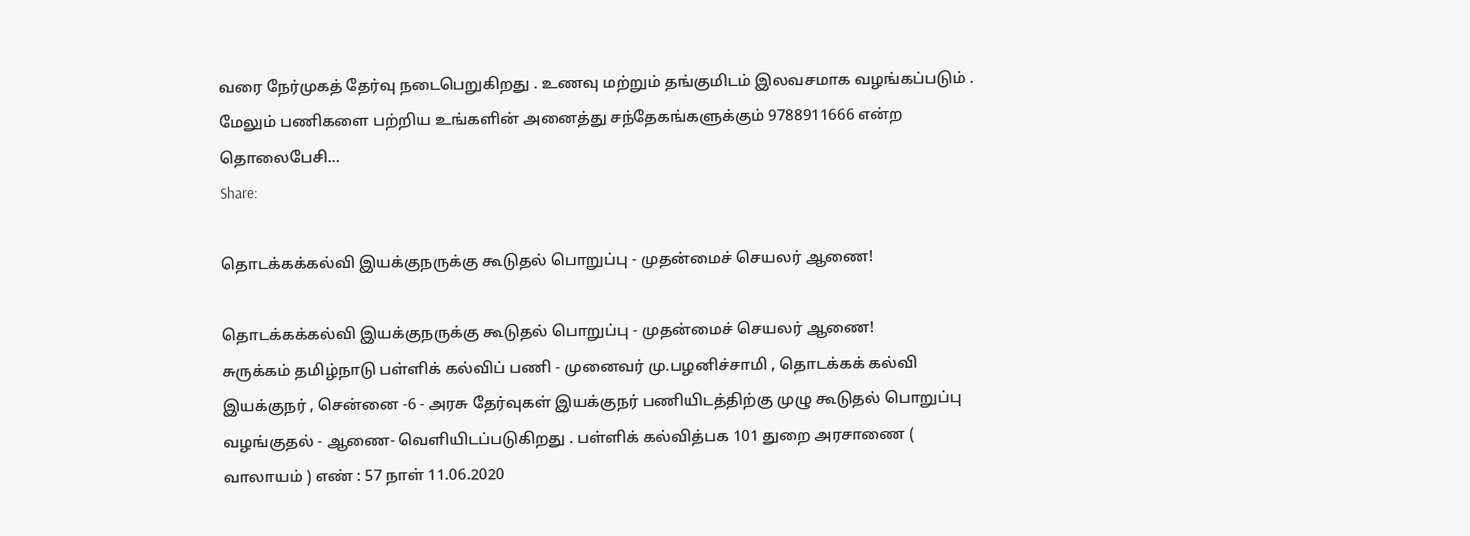வரை நேர்முகத் தேர்வு நடைபெறுகிறது . உணவு மற்றும் தங்குமிடம் இலவசமாக வழங்கப்படும் . மேலும் பணிகளை பற்றிய உங்களின் அனைத்து சந்தேகங்களுக்கும் 9788911666 என்ற தொலைபேசி…
Share:

தொடக்கக்கல்வி இயக்குநருக்கு கூடுதல் பொறுப்பு - முதன்மைச் செயலர் ஆணை!

தொடக்கக்கல்வி இயக்குநருக்கு கூடுதல் பொறுப்பு - முதன்மைச் செயலர் ஆணை!
சுருக்கம் தமிழ்நாடு பள்ளிக் கல்விப் பணி - முனைவர் மு.பழனிச்சாமி , தொடக்கக் கல்வி இயக்குநர் , சென்னை -6 - அரசு தேர்வுகள் இயக்குநர் பணியிடத்திற்கு முழு கூடுதல் பொறுப்பு வழங்குதல் - ஆணை- வெளியிடப்படுகிறது . பள்ளிக் கல்வித்பக 101 துறை அரசாணை ( வாலாயம் ) எண் : 57 நாள் 11.06.2020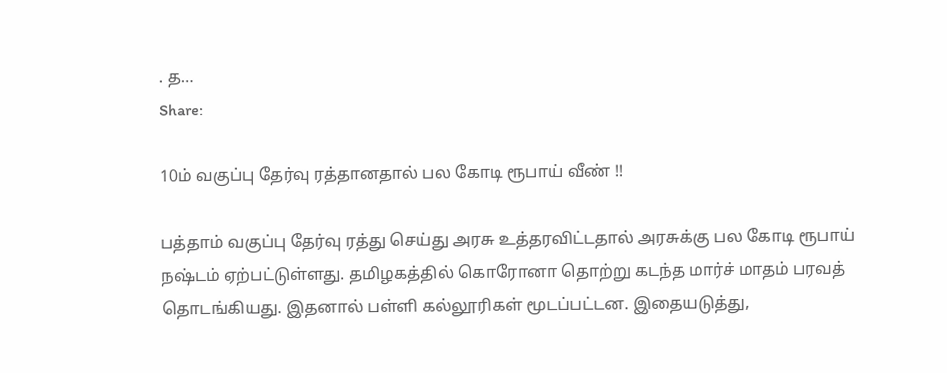. த…
Share:

10ம் வகுப்பு தேர்வு ரத்தானதால் பல கோடி ரூபாய் வீண் !!

பத்தாம் வகுப்பு தேர்வு ரத்து செய்து அரசு உத்தரவிட்டதால் அரசுக்கு பல கோடி ரூபாய் நஷ்டம் ஏற்பட்டுள்ளது. தமிழகத்தில் கொரோனா தொற்று கடந்த மார்ச் மாதம் பரவத் தொடங்கியது. இதனால் பள்ளி கல்லூரிகள் மூடப்பட்டன. இதையடுத்து,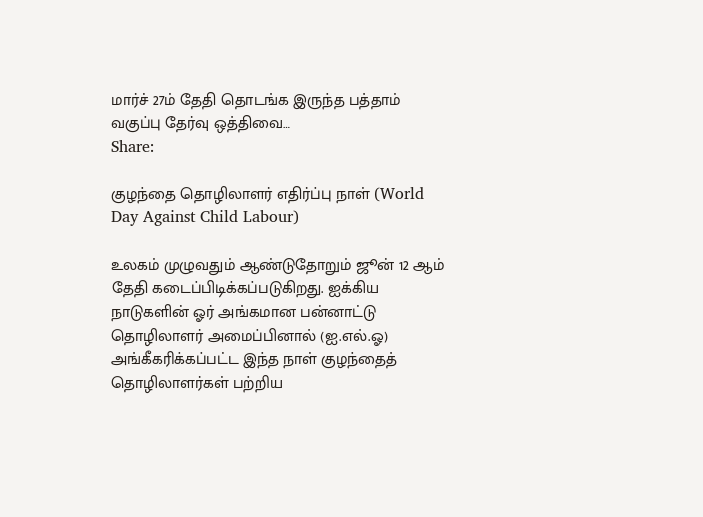மார்ச் 27ம் தேதி தொடங்க இருந்த பத்தாம் வகுப்பு தேர்வு ஒத்திவை…
Share:

குழந்தை தொழிலாளர் எதிர்ப்பு நாள் (World Day Against Child Labour)

உலகம் முழுவதும் ஆண்டுதோறும் ஜூன் 12 ஆம் தேதி கடைப்பிடிக்கப்படுகிறது. ஐக்கிய நாடுகளின் ஓர் அங்கமான பன்னாட்டு தொழிலாளர் அமைப்பினால் (ஐ.எல்.ஓ) அங்கீகரிக்கப்பட்ட இந்த நாள் குழந்தைத் தொழிலாளர்கள் பற்றிய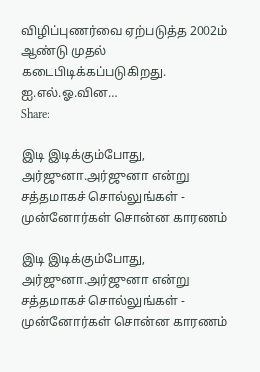விழிப்புணர்வை ஏற்படுத்த 2002ம் ஆண்டு முதல் கடைபிடிக்கப்படுகிறது. ஐ.எல்.ஓ.வின…
Share:

இடி இடிக்கும்போது, அர்ஜுனா.அர்ஜுனா என்று சத்தமாகச் சொல்லுங்கள் - முன்னோர்கள் சொன்ன காரணம்

இடி இடிக்கும்போது, அர்ஜுனா.அர்ஜுனா என்று சத்தமாகச் சொல்லுங்கள் - முன்னோர்கள் சொன்ன காரணம்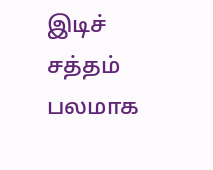இடிச் சத்தம் பலமாக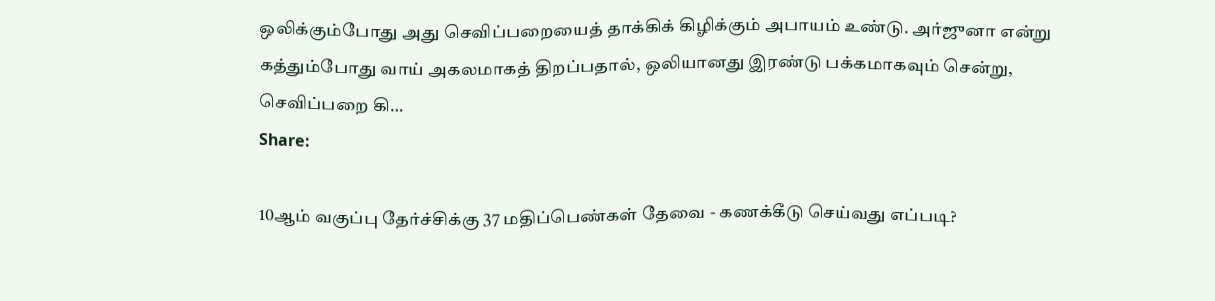ஒலிக்கும்போது அது செவிப்பறையைத் தாக்கிக் கிழிக்கும் அபாயம் உண்டு. அர்ஜுனா என்று கத்தும்போது வாய் அகலமாகத் திறப்பதால், ஒலியானது இரண்டு பக்கமாகவும் சென்று, செவிப்பறை கி…
Share:

10ஆம் வகுப்பு தேர்ச்சிக்கு 37 மதிப்பெண்கள் தேவை - கணக்கீடு செய்வது எப்படி?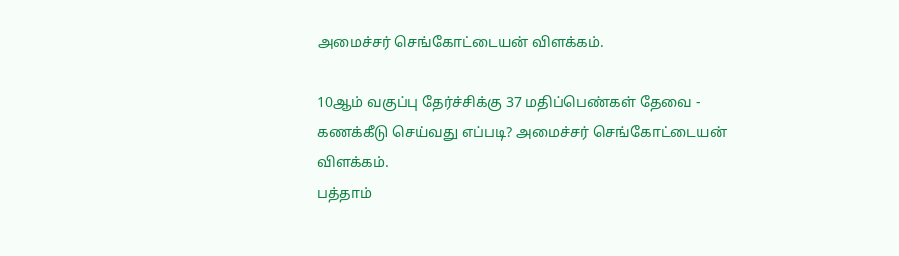அமைச்சர் செங்கோட்டையன் விளக்கம்.

10ஆம் வகுப்பு தேர்ச்சிக்கு 37 மதிப்பெண்கள் தேவை - கணக்கீடு செய்வது எப்படி? அமைச்சர் செங்கோட்டையன் விளக்கம்.
பத்தாம்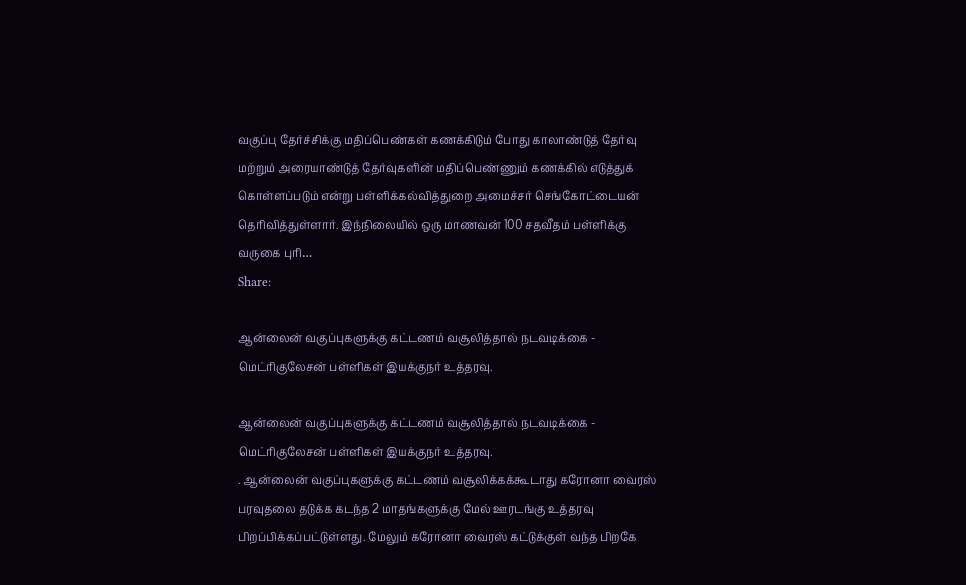வகுப்பு தேர்ச்சிக்கு மதிப்பெண்கள் கணக்கிடும் போது காலாண்டுத் தேர்வு மற்றும் அரையாண்டுத் தேர்வுகளின் மதிப்பெண்ணும் கணக்கில் எடுத்துக் கொள்ளப்படும் என்று பள்ளிக்கல்வித்துறை அமைச்சர் செங்கோட்டையன் தெரிவித்துள்ளார். இந்நிலையில் ஒரு மாணவன் 100 சதவீதம் பள்ளிக்கு வருகை புரி…
Share:

ஆன்லைன் வகுப்புகளுக்கு கட்டணம் வசூலித்தால் நடவடிக்கை - மெட்ரிகுலேசன் பள்ளிகள் இயக்குநர் உத்தரவு.

ஆன்லைன் வகுப்புகளுக்கு கட்டணம் வசூலித்தால் நடவடிக்கை - மெட்ரிகுலேசன் பள்ளிகள் இயக்குநர் உத்தரவு.
. ஆன்லைன் வகுப்புகளுக்கு கட்டணம் வசூலிக்கக்கூடாது கரோனா வைரஸ் பரவுதலை தடுக்க கடந்த 2 மாதங்களுக்கு மேல் ஊரடங்கு உத்தரவு பிறப்பிக்கப்பட்டுள்ளது. மேலும் கரோனா வைரஸ் கட்டுக்குள் வந்த பிறகே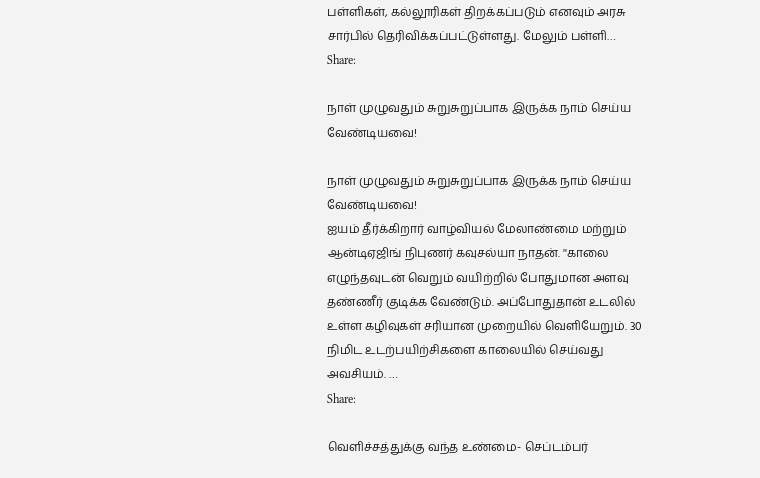பள்ளிகள், கல்லூரிகள் திறக்கப்படும் எனவும் அரசு சார்பில் தெரிவிக்கப்பட்டுள்ளது. மேலும் பள்ளி…
Share:

நாள் முழுவதும் சுறுசுறுப்பாக இருக்க நாம் செய்ய வேண்டியவை!

நாள் முழுவதும் சுறுசுறுப்பாக இருக்க நாம் செய்ய வேண்டியவை!
ஐயம் தீர்க்கிறார் வாழ்வியல் மேலாண்மை மற்றும் ஆன்டிஏஜிங் நிபுணர் கவுசல்யா நாதன். ''காலை எழுந்தவுடன் வெறும் வயிற்றில் போதுமான அளவு தண்ணீர் குடிக்க வேண்டும். அப்போதுதான் உடலில் உள்ள கழிவுகள் சரியான முறையில் வெளியேறும். 30 நிமிட உடற்பயிற்சிகளை காலையில் செய்வது அவசியம். …
Share:

வெளிச்சத்துக்கு வந்த உண்மை- செப்டம்பர்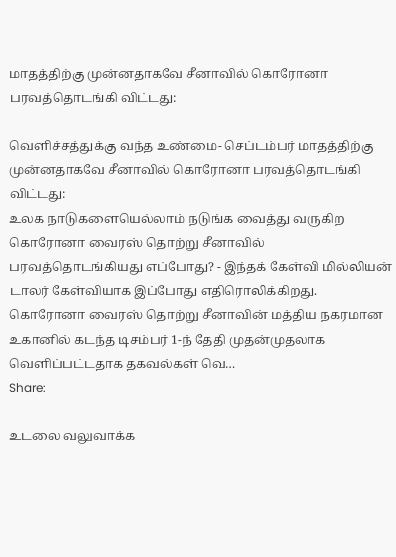மாதத்திற்கு முன்னதாகவே சீனாவில் கொரோனா பரவத்தொடங்கி விட்டது:

வெளிச்சத்துக்கு வந்த உண்மை- செப்டம்பர் மாதத்திற்கு முன்னதாகவே சீனாவில் கொரோனா பரவத்தொடங்கி விட்டது:
உலக நாடுகளையெல்லாம் நடுங்க வைத்து வருகிற கொரோனா வைரஸ் தொற்று சீனாவில் பரவத்தொடங்கியது எப்போது? - இந்தக் கேள்வி மில்லியன் டாலர் கேள்வியாக இப்போது எதிரொலிக்கிறது. கொரோனா வைரஸ் தொற்று சீனாவின் மத்திய நகரமான உகானில் கடந்த டிசம்பர் 1-ந் தேதி முதன்முதலாக வெளிப்பட்டதாக தகவல்கள் வெ…
Share:

உடலை வலுவாக்க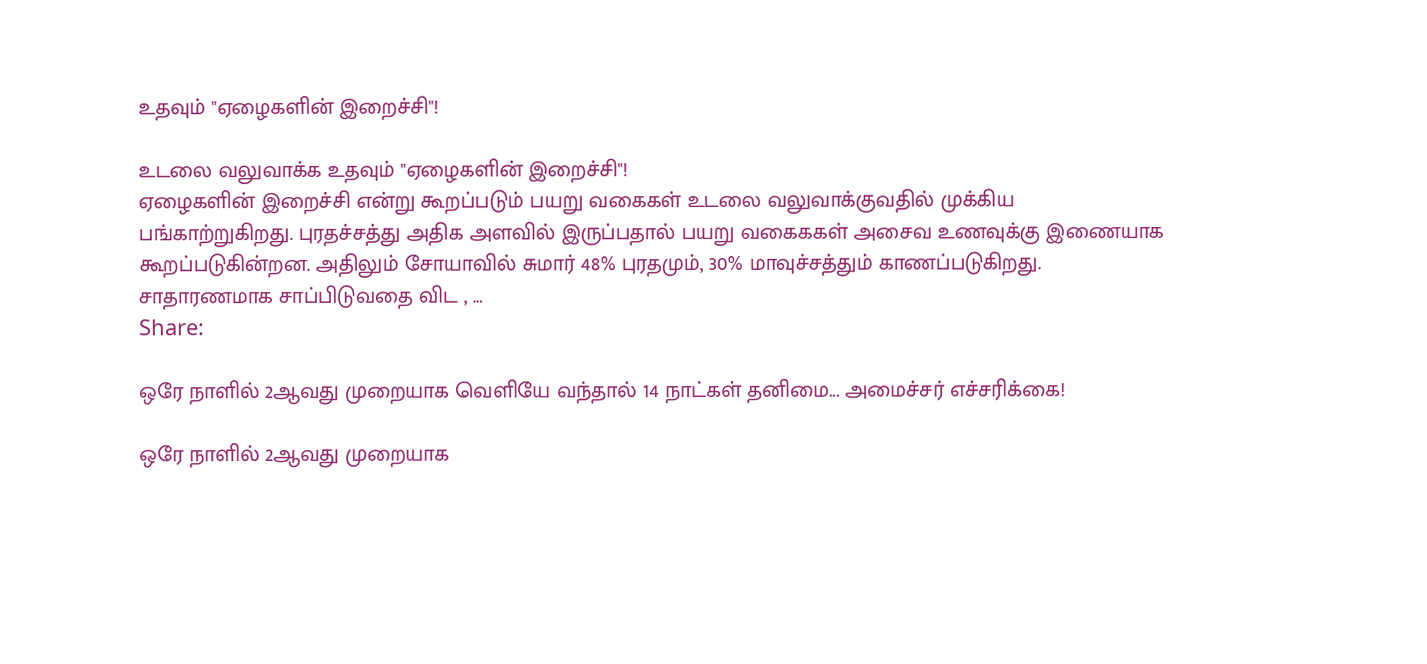உதவும் "ஏழைகளின் இறைச்சி"!

உடலை வலுவாக்க உதவும் "ஏழைகளின் இறைச்சி"!
ஏழைகளின் இறைச்சி என்று கூறப்படும் பயறு வகைகள் உடலை வலுவாக்குவதில் முக்கிய பங்காற்றுகிறது. புரதச்சத்து அதிக அளவில் இருப்பதால் பயறு வகைககள் அசைவ உணவுக்கு இணையாக கூறப்படுகின்றன. அதிலும் சோயாவில் சுமார் 48% புரதமும், 30% மாவுச்சத்தும் காணப்படுகிறது. சாதாரணமாக சாப்பிடுவதை விட , …
Share:

ஒரே நாளில் 2ஆவது முறையாக வெளியே வந்தால் 14 நாட்கள் தனிமை... அமைச்சர் எச்சரிக்கை!

ஒரே நாளில் 2ஆவது முறையாக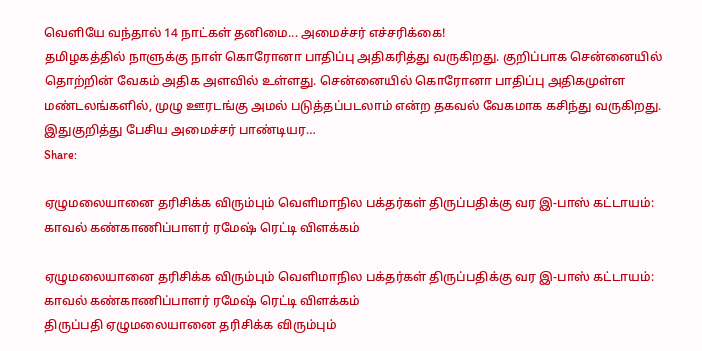வெளியே வந்தால் 14 நாட்கள் தனிமை... அமைச்சர் எச்சரிக்கை!
தமிழகத்தில் நாளுக்கு நாள் கொரோனா பாதிப்பு அதிகரித்து வருகிறது. குறிப்பாக சென்னையில் தொற்றின் வேகம் அதிக அளவில் உள்ளது. சென்னையில் கொரோனா பாதிப்பு அதிகமுள்ள மண்டலங்களில், முழு ஊரடங்கு அமல் படுத்தப்படலாம் என்ற தகவல் வேகமாக கசிந்து வருகிறது. இதுகுறித்து பேசிய அமைச்சர் பாண்டியர…
Share:

ஏழுமலையானை தரிசிக்க விரும்பும் வெளிமாநில பக்தர்கள் திருப்பதிக்கு வர இ-பாஸ் கட்டாயம்: காவல் கண்காணிப்பாளர் ரமேஷ் ரெட்டி விளக்கம்

ஏழுமலையானை தரிசிக்க விரும்பும் வெளிமாநில பக்தர்கள் திருப்பதிக்கு வர இ-பாஸ் கட்டாயம்: காவல் கண்காணிப்பாளர் ரமேஷ் ரெட்டி விளக்கம்
திருப்பதி ஏழுமலையானை தரிசிக்க விரும்பும்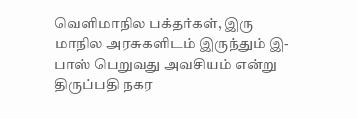வெளிமாநில பக்தர்கள், இரு மாநில அரசுகளிடம் இருந்தும் இ-பாஸ் பெறுவது அவசியம் என்று திருப்பதி நகர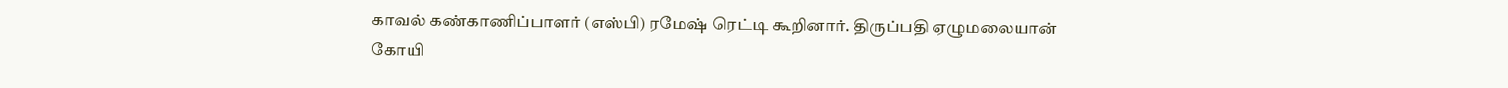காவல் கண்காணிப்பாளர் (எஸ்பி) ரமேஷ் ரெட்டி கூறினார். திருப்பதி ஏழுமலையான் கோயி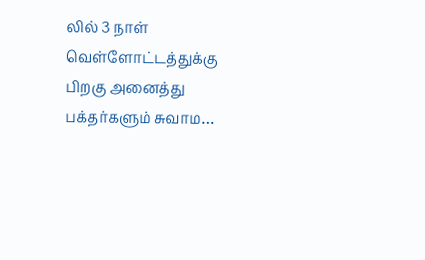லில் 3 நாள் வெள்ளோட்டத்துக்கு பிறகு அனைத்து பக்தர்களும் சுவாம…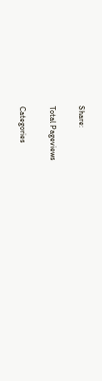Share:

Total Pageviews

Categories